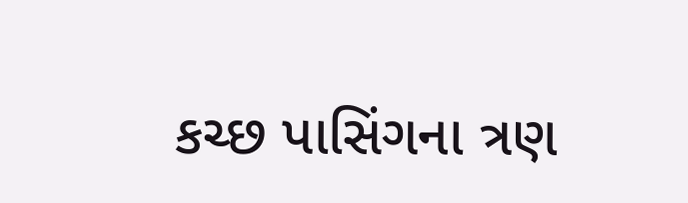કચ્છ પાસિંગના ત્રણ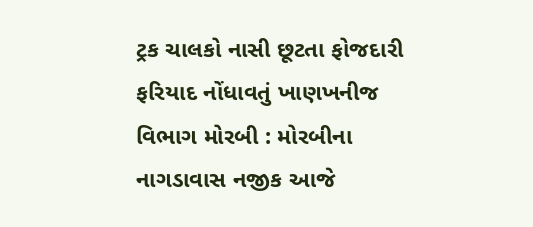ટ્રક ચાલકો નાસી છૂટતા ફોજદારી ફરિયાદ નોંધાવતું ખાણખનીજ વિભાગ મોરબી : મોરબીના નાગડાવાસ નજીક આજે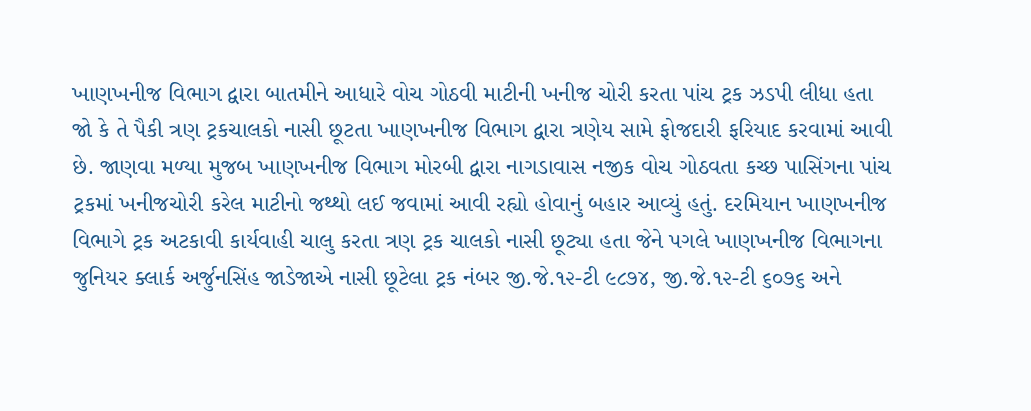ખાણખનીજ વિભાગ દ્વારા બાતમીને આધારે વોચ ગોઠવી માટીની ખનીજ ચોરી કરતા પાંચ ટ્રક ઝડપી લીધા હતા જો કે તે પૈકી ત્રણ ટ્રકચાલકો નાસી છૂટતા ખાણખનીજ વિભાગ દ્વારા ત્રણેય સામે ફોજદારી ફરિયાદ કરવામાં આવી છે. જાણવા મળ્યા મુજબ ખાણખનીજ વિભાગ મોરબી દ્વારા નાગડાવાસ નજીક વોચ ગોઠવતા કચ્છ પાસિંગના પાંચ ટ્રકમાં ખનીજચોરી કરેલ માટીનો જથ્થો લઈ જવામાં આવી રહ્યો હોવાનું બહાર આવ્યું હતું. દરમિયાન ખાણખનીજ વિભાગે ટ્રક અટકાવી કાર્યવાહી ચાલુ કરતા ત્રણ ટ્રક ચાલકો નાસી છૂટ્યા હતા જેને પગલે ખાણખનીજ વિભાગના જુનિયર ક્લાર્ક અર્જુનસિંહ જાડેજાએ નાસી છૂટેલા ટ્રક નંબર જી.જે.૧૨-ટી ૯૮૭૪, જી.જે.૧૨-ટી ૬૦૭૬ અને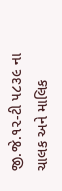જી.જે.૧૨-ટી ૫૮૩૯ ના ચાલક અને માલિક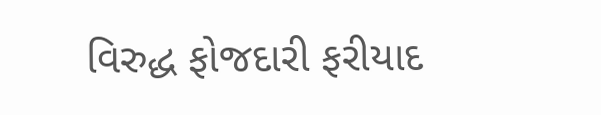વિરુદ્ધ ફોજદારી ફરીયાદ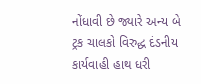નોંધાવી છે જ્યારે અન્ય બે ટ્રક ચાલકો વિરુદ્ધ દંડનીય કાર્યવાહી હાથ ધરી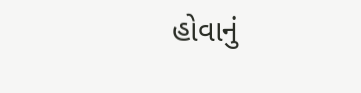હોવાનું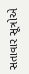સતાવાર સૂત્રોએ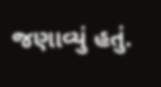જણાવ્યું હતું.